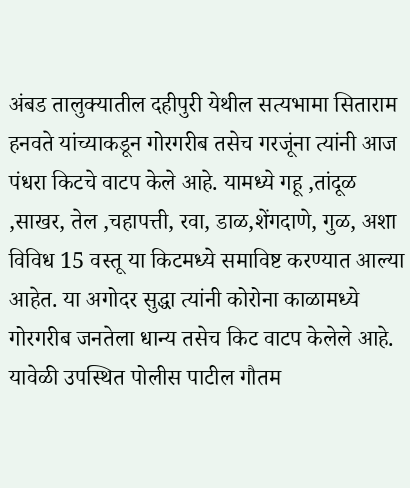अंबड तालुक्यातील दहीपुरी येथील सत्यभामा सिताराम
हनवते यांच्याकडून गोरगरीब तसेच गरजूंना त्यांनी आज पंधरा किटचे वाटप केले आहे. यामध्ये गहू ,तांदूळ ,साखर, तेल ,चहापत्ती, रवा, डाळ,शेंगदाणे, गुळ, अशा विविध 15 वस्तू या किटमध्ये समाविष्ट करण्यात आल्या
आहेत. या अगोदर सुद्धा त्यांनी कोरोना काळामध्ये गोरगरीब जनतेला धान्य तसेच किट वाटप केलेले आहे.
यावेळी उपस्थित पोलीस पाटील गौतम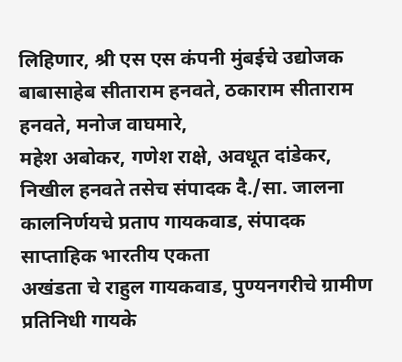लिहिणार, श्री एस एस कंपनी मुंबईचे उद्योजक बाबासाहेब सीताराम हनवते, ठकाराम सीताराम हनवते, मनोज वाघमारे,
महेश अबोकर, गणेश राक्षे, अवधूत दांडेकर, निखील हनवते तसेच संपादक दै./सा. जालना कालनिर्णयचे प्रताप गायकवाड, संपादक साप्ताहिक भारतीय एकता
अखंडता चे राहुल गायकवाड, पुण्यनगरीचे ग्रामीण प्रतिनिधी गायके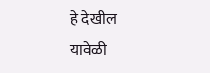हे देखील
यावेळी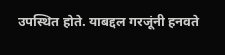उपस्थित होते. याबद्दल गरजूंनी हनवते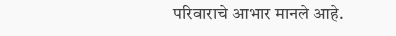परिवाराचे आभार मानले आहे.